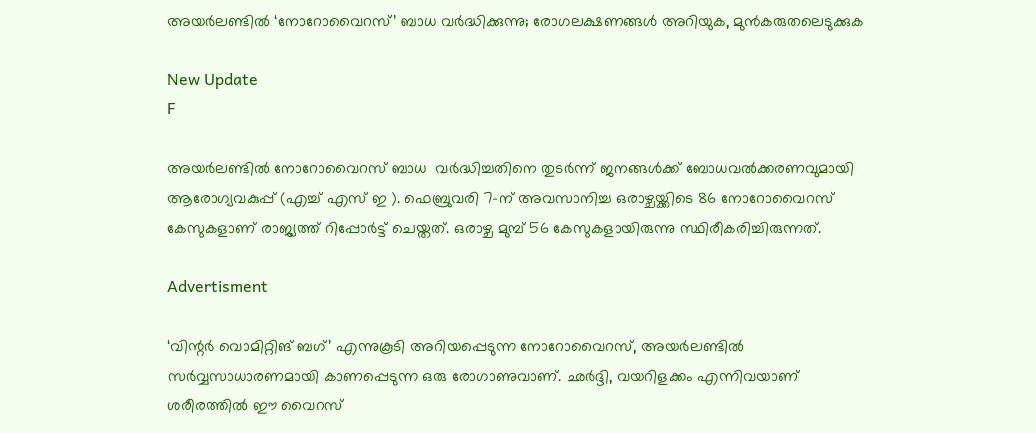അയർലണ്ടിൽ ‘നോറോവൈറസ്’ ബാധ വർദ്ധിക്കുന്നു; രോഗലക്ഷണങ്ങൾ അറിയുക, മുൻകരുതലെടുക്കുക

New Update
F

അയര്‍ലണ്ടില്‍ നോറോവൈറസ് ബാധ  വര്‍ദ്ധിച്ചതിനെ തുടര്‍ന്ന് ജനങ്ങള്‍ക്ക് ബോധവല്‍ക്കരണവുമായി ആരോഗ്യവകുപ്പ് (എച്ച് എസ് ഇ ). ഫെബ്രുവരി 7-ന് അവസാനിച്ച ഒരാഴ്ചയ്ക്കിടെ 86 നോറോവൈറസ് കേസുകളാണ് രാജ്യത്ത് റിപ്പോര്‍ട്ട് ചെയ്തത്. ഒരാഴ്ച മുമ്പ് 56 കേസുകളായിരുന്നു സ്ഥിരീകരിച്ചിരുന്നത്.

Advertisment

‘വിന്റര്‍ വൊമിറ്റിങ് ബഗ്’ എന്നുകൂടി അറിയപ്പെടുന്ന നോറോവൈറസ്, അയര്‍ലണ്ടില്‍ സര്‍വ്വസാധാരണമായി കാണപ്പെടുന്ന ഒരു രോഗാണുവാണ്. ഛര്‍ദ്ദി, വയറിളക്കം എന്നിവയാണ് ശരീരത്തില്‍ ഈ വൈറസ്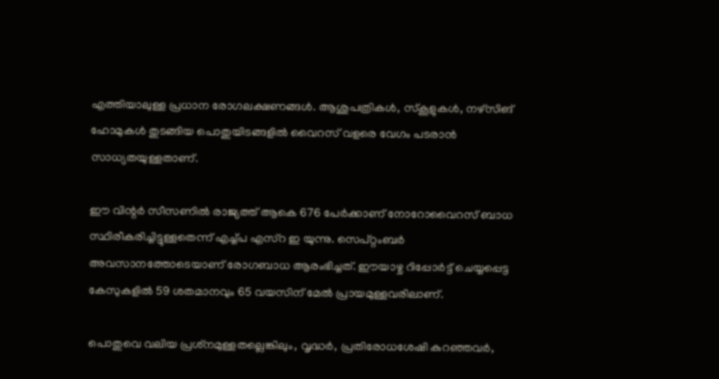എത്തിയാലുള്ള പ്രധാന രോഗലക്ഷണങ്ങള്‍. ആശുപത്രികള്‍, സ്‌കൂളുകള്‍, നഴ്‌സിങ് ഹോമുകള്‍ തുടങ്ങിയ പൊതുയിടങ്ങളില്‍ വൈറസ് വളരെ വേഗം പടരാന്‍ സാധ്യതയുള്ളതാണ്.

ഈ വിന്റര്‍ സീസണില്‍ രാജ്യത്ത് ആകെ 676 പേര്‍ക്കാണ് നോറോവൈറസ് ബാധ സ്ഥിരീകരിച്ചിട്ടുള്ളതെന്ന് എച്ച്പ എസ്റ ഇ യുന്നു. സെപ്റ്റംബര്‍ അവസാനത്തോടെയാണ് രോഗബാധ ആരംഭിച്ചത്. ഈയാഴ്ച റിപ്പോര്‍ട്ട് ചെയ്യപ്പെട്ട കേസുകളില്‍ 59 ശതമാനവും 65 വയസിന് മേല്‍ പ്രായമുള്ളവരിലാണ്.

പൊതുവെ വലിയ പ്രശ്‌നമുള്ളതല്ലെങ്കിലും, വൃദ്ധര്‍, പ്രതിരോധശേഷി കുറഞ്ഞവര്‍,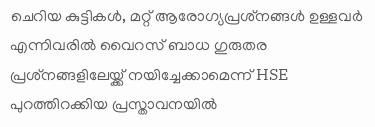ചെറിയ കുട്ടികള്‍, മറ്റ് ആരോഗ്യപ്രശ്‌നങ്ങള്‍ ഉള്ളവര്‍ എന്നിവരില്‍ വൈറസ് ബാധ ഗുരുതര പ്രശ്‌നങ്ങളിലേയ്ക്ക് നയിച്ചേക്കാമെന്ന് HSE പുറത്തിറക്കിയ പ്രസ്താവനയില്‍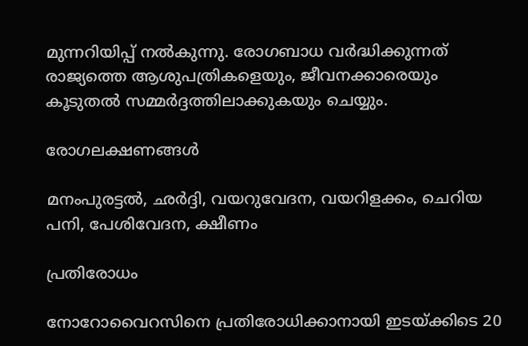മുന്നറിയിപ്പ് നല്‍കുന്നു. രോഗബാധ വര്‍ദ്ധിക്കുന്നത് രാജ്യത്തെ ആശുപത്രികളെയും, ജീവനക്കാരെയും കൂടുതല്‍ സമ്മര്‍ദ്ദത്തിലാക്കുകയും ചെയ്യും.

രോഗലക്ഷണങ്ങള്‍

മനംപുരട്ടല്‍, ഛര്‍ദ്ദി, വയറുവേദന, വയറിളക്കം, ചെറിയ പനി, പേശിവേദന, ക്ഷീണം

പ്രതിരോധം

നോറോവൈറസിനെ പ്രതിരോധിക്കാനായി ഇടയ്ക്കിടെ 20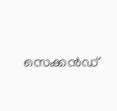സെക്കന്‍ഡ്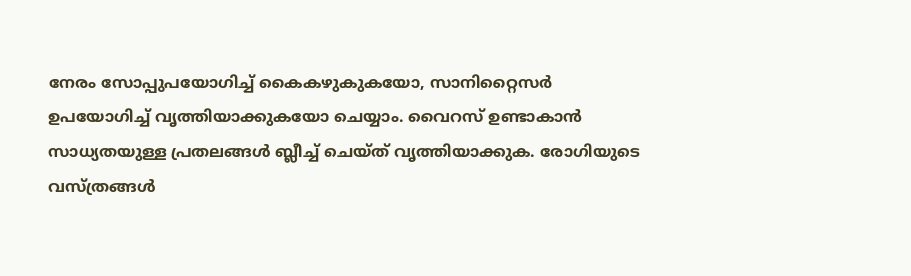നേരം സോപ്പുപയോഗിച്ച് കൈകഴുകുകയോ, സാനിറ്റൈസര്‍ ഉപയോഗിച്ച് വൃത്തിയാക്കുകയോ ചെയ്യാം. വൈറസ് ഉണ്ടാകാന്‍ സാധ്യതയുള്ള പ്രതലങ്ങള്‍ ബ്ലീച്ച് ചെയ്ത് വൃത്തിയാക്കുക. രോഗിയുടെ വസ്ത്രങ്ങള്‍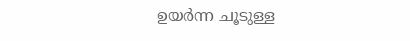ഉയര്‍ന്ന ചൂടുള്ള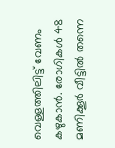വെള്ളത്തിലിട്ട് വേണം കഴുകാന്‍. രോഗികള്‍ 48 മണിക്കൂര്‍ വീട്ടില്‍ തന്നെ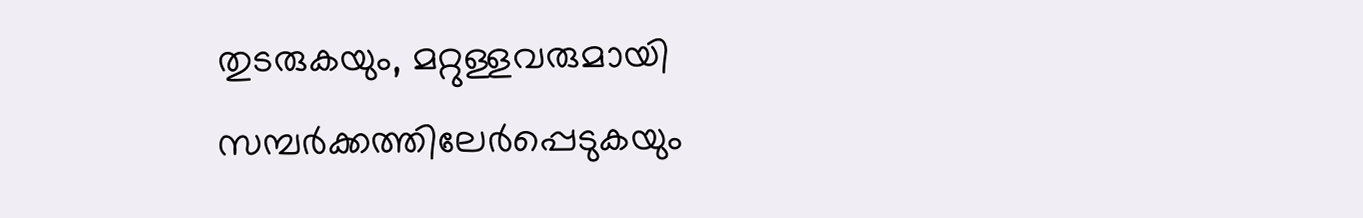തുടരുകയും, മറ്റുള്ളവരുമായി സമ്പര്‍ക്കത്തിലേര്‍പ്പെടുകയും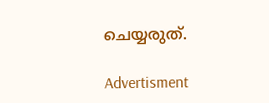ചെയ്യരുത്.

Advertisment